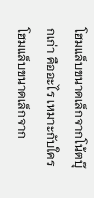โฮมแล็บขนาดเล็กจากโน้ตบุ๊กเก่า คืออะไร เหมาะกับใคร
โฮมแล็บขนาดเล็กจาก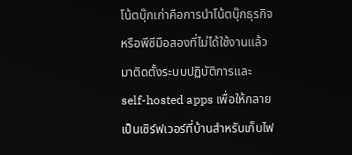โน้ตบุ๊กเก่าคือการนำโน้ตบุ๊กธุรกิจหรือพีซีมือสองที่ไม่ได้ใช้งานแล้ว มาติดตั้งระบบปฏิบัติการและ self-hosted apps เพื่อให้กลายเป็นเซิร์ฟเวอร์ที่บ้านสำหรับเก็บไฟ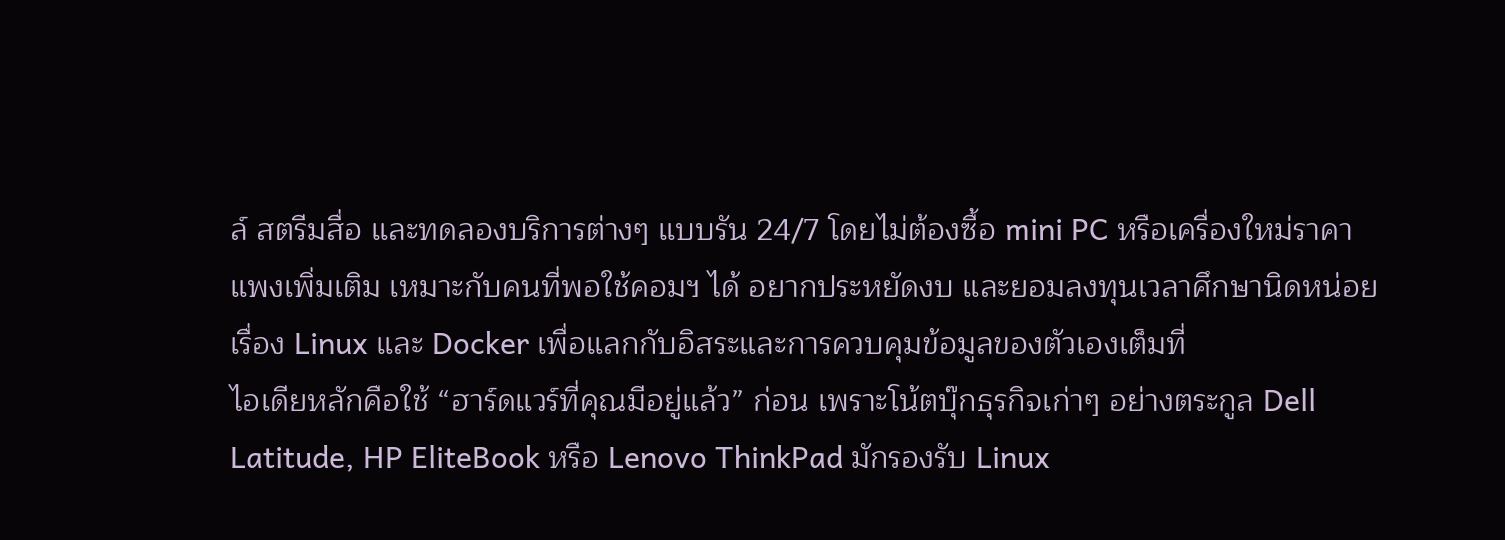ล์ สตรีมสื่อ และทดลองบริการต่างๆ แบบรัน 24/7 โดยไม่ต้องซื้อ mini PC หรือเครื่องใหม่ราคาแพงเพิ่มเติม เหมาะกับคนที่พอใช้คอมฯ ได้ อยากประหยัดงบ และยอมลงทุนเวลาศึกษานิดหน่อยเรื่อง Linux และ Docker เพื่อแลกกับอิสระและการควบคุมข้อมูลของตัวเองเต็มที่
ไอเดียหลักคือใช้ “ฮาร์ดแวร์ที่คุณมีอยู่แล้ว” ก่อน เพราะโน้ตบุ๊กธุรกิจเก่าๆ อย่างตระกูล Dell Latitude, HP EliteBook หรือ Lenovo ThinkPad มักรองรับ Linux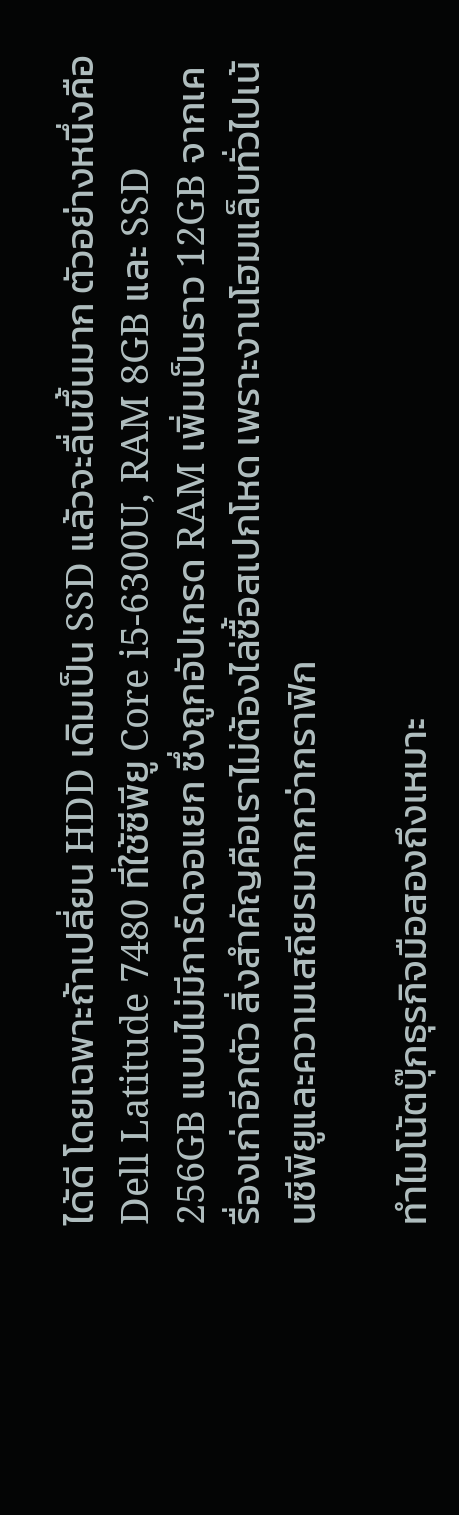ได้ดี โดยเฉพาะถ้าเปลี่ยน HDD เดิมเป็น SSD แล้วจะลื่นขึ้นมาก ตัวอย่างหนึ่งคือ Dell Latitude 7480 ที่ใช้ซีพียู Core i5-6300U, RAM 8GB และ SSD 256GB แบบไม่มีการ์ดจอแยก ซึ่งถูกอัปเกรด RAM เพิ่มเป็นราว 12GB จากเครื่องเก่าอีกตัว สิ่งสำคัญคือเราไม่ต้องไล่ซื้อสเปกโหด เพราะงานโฮมแล็บทั่วไปเน้นซีพียูและความเสถียรมากกว่ากราฟิก

ทำไมโน้ตบุ๊กธุรกิจมือสองถึงเหมาะ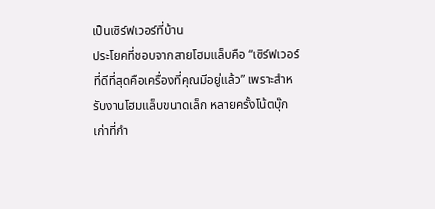เป็นเซิร์ฟเวอร์ที่บ้าน
ประโยคที่ชอบจากสายโฮมแล็บคือ “เซิร์ฟเวอร์ที่ดีที่สุดคือเครื่องที่คุณมีอยู่แล้ว” เพราะสำหรับงานโฮมแล็บขนาดเล็ก หลายครั้งโน้ตบุ๊กเก่าที่กำ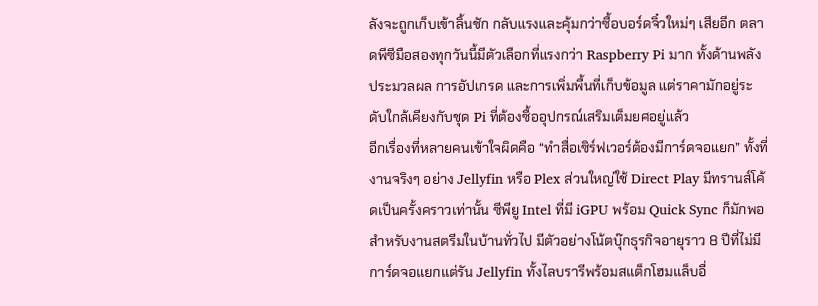ลังจะถูกเก็บเข้าลิ้นชัก กลับแรงและคุ้มกว่าซื้อบอร์ดจิ๋วใหม่ๆ เสียอีก ตลาดพีซีมือสองทุกวันนี้มีตัวเลือกที่แรงกว่า Raspberry Pi มาก ทั้งด้านพลังประมวลผล การอัปเกรด และการเพิ่มพื้นที่เก็บข้อมูล แต่ราคามักอยู่ระดับใกล้เคียงกับชุด Pi ที่ต้องซื้ออุปกรณ์เสริมเต็มยศอยู่แล้ว
อีกเรื่องที่หลายคนเข้าใจผิดคือ “ทำสื่อเซิร์ฟเวอร์ต้องมีการ์ดจอแยก” ทั้งที่งานจริงๆ อย่าง Jellyfin หรือ Plex ส่วนใหญ่ใช้ Direct Play มีทรานส์โค้ดเป็นครั้งคราวเท่านั้น ซีพียู Intel ที่มี iGPU พร้อม Quick Sync ก็มักพอสำหรับงานสตรีมในบ้านทั่วไป มีตัวอย่างโน้ตบุ๊กธุรกิจอายุราว 8 ปีที่ไม่มีการ์ดจอแยกแต่รัน Jellyfin ทั้งไลบรารีพร้อมสแต็กโฮมแล็บอื่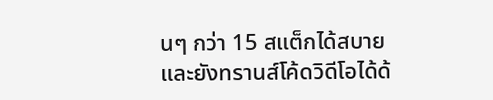นๆ กว่า 15 สแต็กได้สบายและยังทรานส์โค้ดวิดีโอได้ด้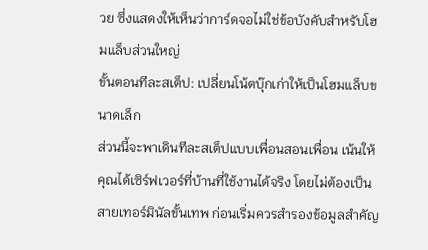วย ซึ่งแสดงให้เห็นว่าการ์ดจอไม่ใช่ข้อบังคับสำหรับโฮมแล็บส่วนใหญ่
ขั้นตอนทีละสเต็ป: เปลี่ยนโน้ตบุ๊กเก่าให้เป็นโฮมแล็บขนาดเล็ก
ส่วนนี้จะพาเดินทีละสเต็ปแบบเพื่อนสอนเพื่อน เน้นให้คุณได้เซิร์ฟเวอร์ที่บ้านที่ใช้งานได้จริง โดยไม่ต้องเป็นสายเทอร์มินัลขั้นเทพ ก่อนเริ่มควรสำรองข้อมูลสำคัญ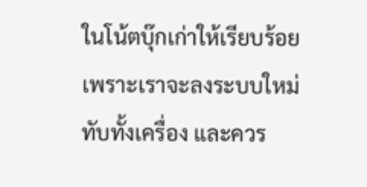ในโน้ตบุ๊กเก่าให้เรียบร้อย เพราะเราจะลงระบบใหม่ทับทั้งเครื่อง และควร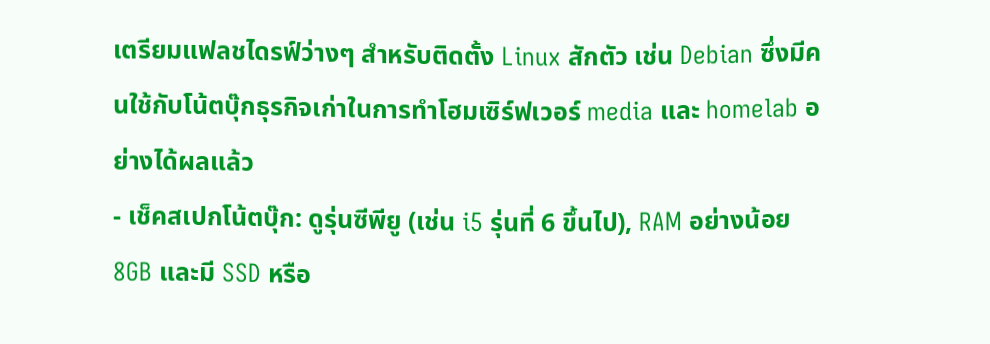เตรียมแฟลชไดรฟ์ว่างๆ สำหรับติดตั้ง Linux สักตัว เช่น Debian ซึ่งมีคนใช้กับโน้ตบุ๊กธุรกิจเก่าในการทำโฮมเซิร์ฟเวอร์ media และ homelab อย่างได้ผลแล้ว
- เช็คสเปกโน้ตบุ๊ก: ดูรุ่นซีพียู (เช่น i5 รุ่นที่ 6 ขึ้นไป), RAM อย่างน้อย 8GB และมี SSD หรือ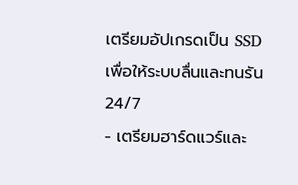เตรียมอัปเกรดเป็น SSD เพื่อให้ระบบลื่นและทนรัน 24/7
- เตรียมฮาร์ดแวร์และ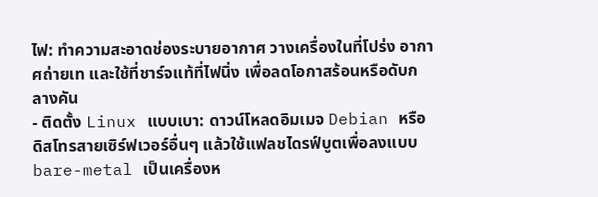ไฟ: ทำความสะอาดช่องระบายอากาศ วางเครื่องในที่โปร่ง อากาศถ่ายเท และใช้ที่ชาร์จแท้ที่ไฟนิ่ง เพื่อลดโอกาสร้อนหรือดับกลางคัน
- ติดตั้ง Linux แบบเบา: ดาวน์โหลดอิมเมจ Debian หรือดิสโทรสายเซิร์ฟเวอร์อื่นๆ แล้วใช้แฟลชไดรฟ์บูตเพื่อลงแบบ bare-metal เป็นเครื่องห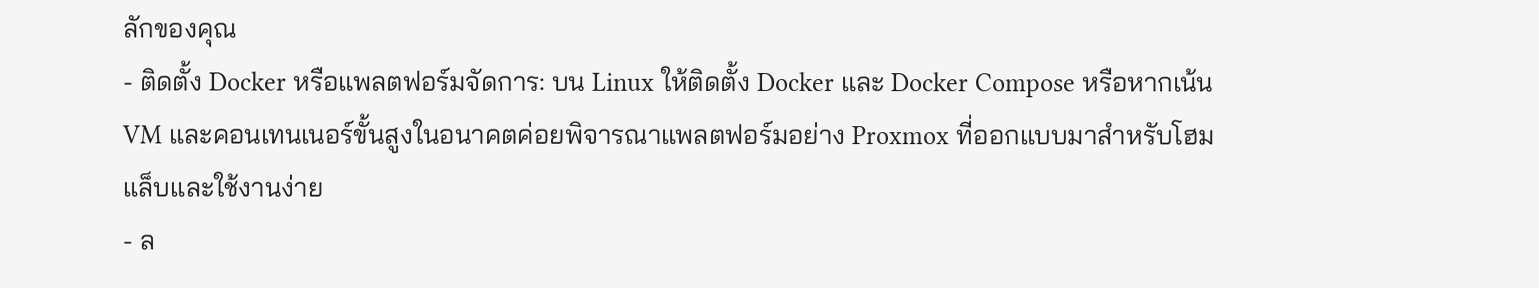ลักของคุณ
- ติดตั้ง Docker หรือแพลตฟอร์มจัดการ: บน Linux ให้ติดตั้ง Docker และ Docker Compose หรือหากเน้น VM และคอนเทนเนอร์ขั้นสูงในอนาคตค่อยพิจารณาแพลตฟอร์มอย่าง Proxmox ที่ออกแบบมาสำหรับโฮมแล็บและใช้งานง่าย
- ล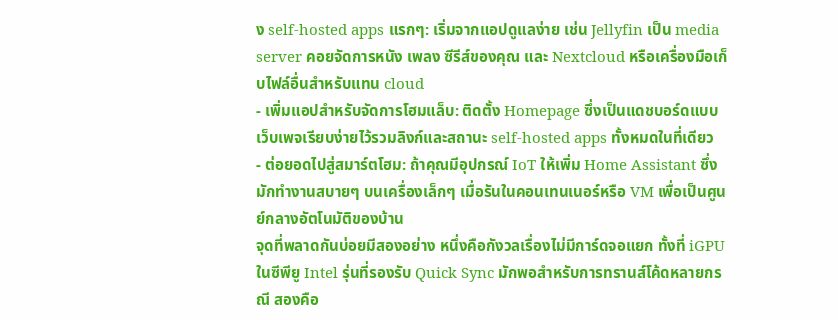ง self-hosted apps แรกๆ: เริ่มจากแอปดูแลง่าย เช่น Jellyfin เป็น media server คอยจัดการหนัง เพลง ซีรีส์ของคุณ และ Nextcloud หรือเครื่องมือเก็บไฟล์อื่นสำหรับแทน cloud
- เพิ่มแอปสำหรับจัดการโฮมแล็บ: ติดตั้ง Homepage ซึ่งเป็นแดชบอร์ดแบบเว็บเพจเรียบง่ายไว้รวมลิงก์และสถานะ self-hosted apps ทั้งหมดในที่เดียว
- ต่อยอดไปสู่สมาร์ตโฮม: ถ้าคุณมีอุปกรณ์ IoT ให้เพิ่ม Home Assistant ซึ่งมักทำงานสบายๆ บนเครื่องเล็กๆ เมื่อรันในคอนเทนเนอร์หรือ VM เพื่อเป็นศูนย์กลางอัตโนมัติของบ้าน
จุดที่พลาดกันบ่อยมีสองอย่าง หนึ่งคือกังวลเรื่องไม่มีการ์ดจอแยก ทั้งที่ iGPU ในซีพียู Intel รุ่นที่รองรับ Quick Sync มักพอสำหรับการทรานส์โค้ดหลายกรณี สองคือ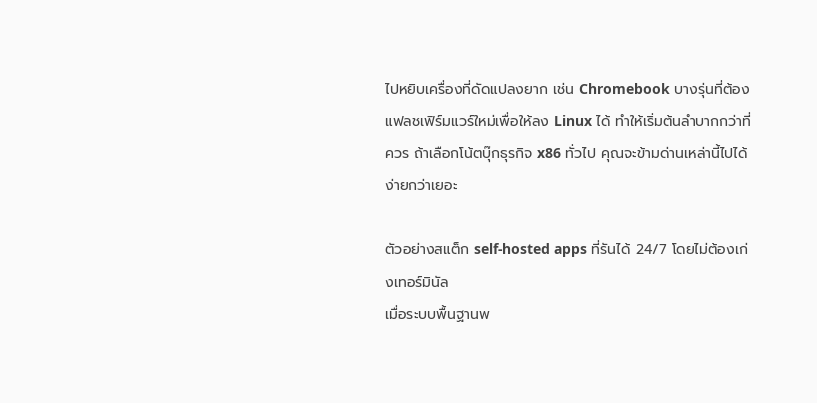ไปหยิบเครื่องที่ดัดแปลงยาก เช่น Chromebook บางรุ่นที่ต้องแฟลชเฟิร์มแวร์ใหม่เพื่อให้ลง Linux ได้ ทำให้เริ่มต้นลำบากกว่าที่ควร ถ้าเลือกโน้ตบุ๊กธุรกิจ x86 ทั่วไป คุณจะข้ามด่านเหล่านี้ไปได้ง่ายกว่าเยอะ

ตัวอย่างสแต็ก self-hosted apps ที่รันได้ 24/7 โดยไม่ต้องเก่งเทอร์มินัล
เมื่อระบบพื้นฐานพ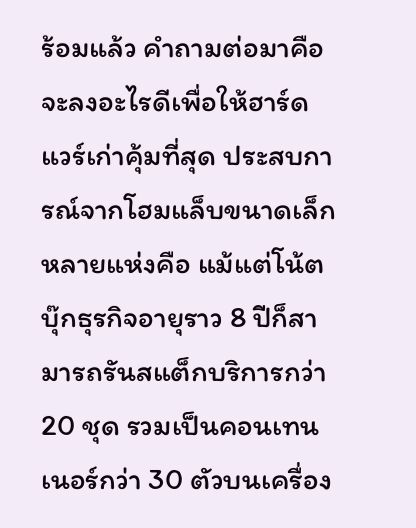ร้อมแล้ว คำถามต่อมาคือจะลงอะไรดีเพื่อให้ฮาร์ดแวร์เก่าคุ้มที่สุด ประสบการณ์จากโฮมแล็บขนาดเล็กหลายแห่งคือ แม้แต่โน้ตบุ๊กธุรกิจอายุราว 8 ปีก็สามารถรันสแต็กบริการกว่า 20 ชุด รวมเป็นคอนเทนเนอร์กว่า 30 ตัวบนเครื่อง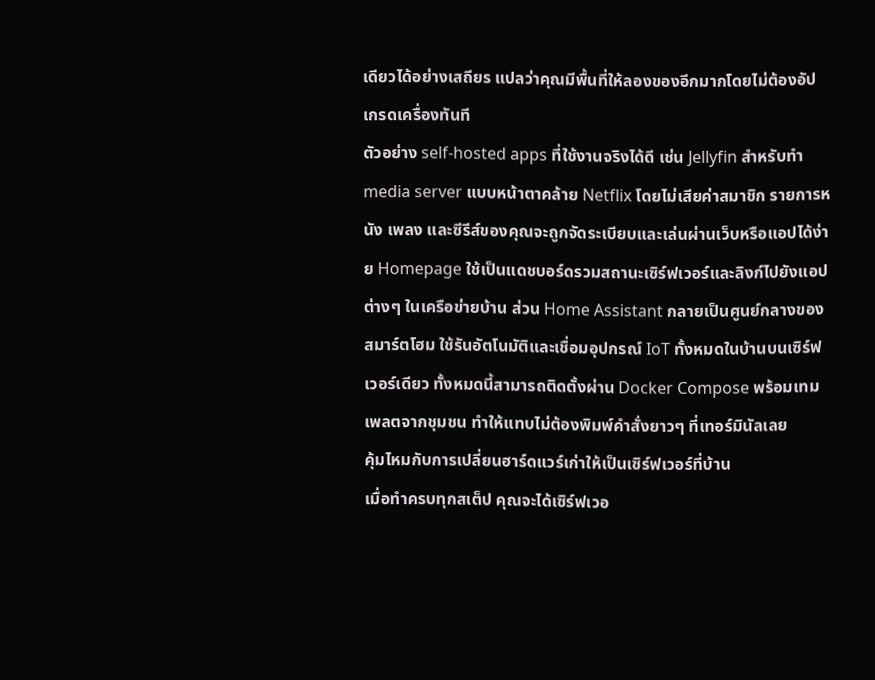เดียวได้อย่างเสถียร แปลว่าคุณมีพื้นที่ให้ลองของอีกมากโดยไม่ต้องอัปเกรดเครื่องทันที
ตัวอย่าง self-hosted apps ที่ใช้งานจริงได้ดี เช่น Jellyfin สำหรับทำ media server แบบหน้าตาคล้าย Netflix โดยไม่เสียค่าสมาชิก รายการหนัง เพลง และซีรีส์ของคุณจะถูกจัดระเบียบและเล่นผ่านเว็บหรือแอปได้ง่าย Homepage ใช้เป็นแดชบอร์ดรวมสถานะเซิร์ฟเวอร์และลิงก์ไปยังแอปต่างๆ ในเครือข่ายบ้าน ส่วน Home Assistant กลายเป็นศูนย์กลางของสมาร์ตโฮม ใช้รันอัตโนมัติและเชื่อมอุปกรณ์ IoT ทั้งหมดในบ้านบนเซิร์ฟเวอร์เดียว ทั้งหมดนี้สามารถติดตั้งผ่าน Docker Compose พร้อมเทมเพลตจากชุมชน ทำให้แทบไม่ต้องพิมพ์คำสั่งยาวๆ ที่เทอร์มินัลเลย
คุ้มไหมกับการเปลี่ยนฮาร์ดแวร์เก่าให้เป็นเซิร์ฟเวอร์ที่บ้าน
เมื่อทำครบทุกสเต็ป คุณจะได้เซิร์ฟเวอ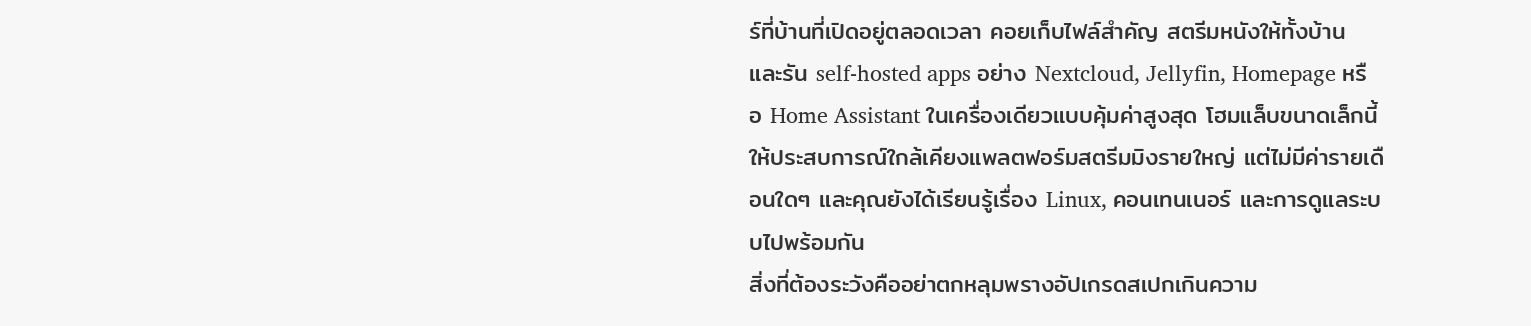ร์ที่บ้านที่เปิดอยู่ตลอดเวลา คอยเก็บไฟล์สำคัญ สตรีมหนังให้ทั้งบ้าน และรัน self-hosted apps อย่าง Nextcloud, Jellyfin, Homepage หรือ Home Assistant ในเครื่องเดียวแบบคุ้มค่าสูงสุด โฮมแล็บขนาดเล็กนี้ให้ประสบการณ์ใกล้เคียงแพลตฟอร์มสตรีมมิงรายใหญ่ แต่ไม่มีค่ารายเดือนใดๆ และคุณยังได้เรียนรู้เรื่อง Linux, คอนเทนเนอร์ และการดูแลระบบไปพร้อมกัน
สิ่งที่ต้องระวังคืออย่าตกหลุมพรางอัปเกรดสเปกเกินความ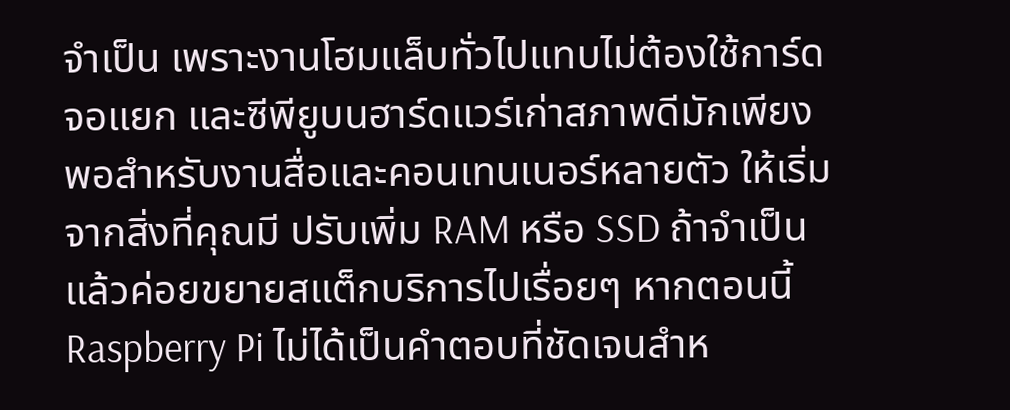จำเป็น เพราะงานโฮมแล็บทั่วไปแทบไม่ต้องใช้การ์ดจอแยก และซีพียูบนฮาร์ดแวร์เก่าสภาพดีมักเพียงพอสำหรับงานสื่อและคอนเทนเนอร์หลายตัว ให้เริ่มจากสิ่งที่คุณมี ปรับเพิ่ม RAM หรือ SSD ถ้าจำเป็น แล้วค่อยขยายสแต็กบริการไปเรื่อยๆ หากตอนนี้ Raspberry Pi ไม่ได้เป็นคำตอบที่ชัดเจนสำห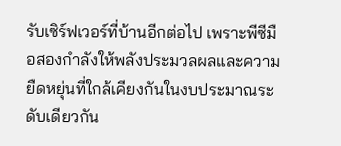รับเซิร์ฟเวอร์ที่บ้านอีกต่อไป เพราะพีซีมือสองกำลังให้พลังประมวลผลและความยืดหยุ่นที่ใกล้เคียงกันในงบประมาณระดับเดียวกัน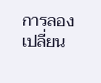การลองเปลี่ยน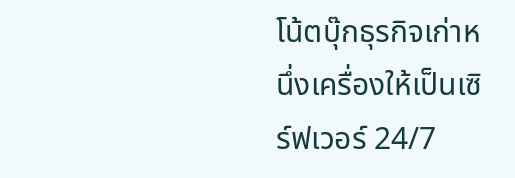โน้ตบุ๊กธุรกิจเก่าหนึ่งเครื่องให้เป็นเซิร์ฟเวอร์ 24/7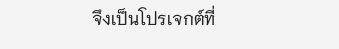จึงเป็นโปรเจกต์ที่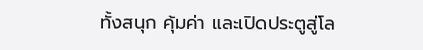ทั้งสนุก คุ้มค่า และเปิดประตูสู่โล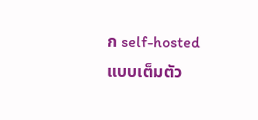ก self-hosted แบบเต็มตัว